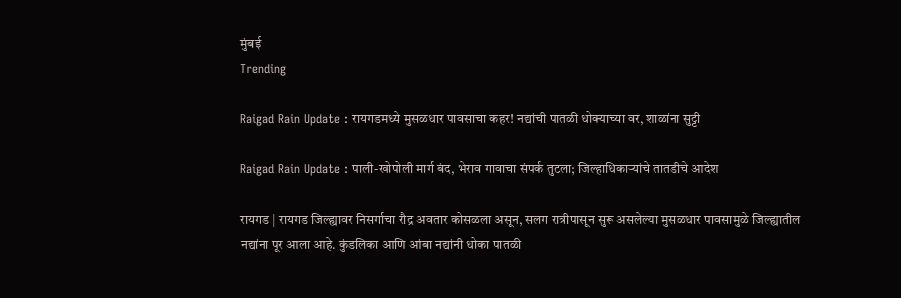मुंबई
Trending

Raigad Rain Update : रायगडमध्ये मुसळधार पावसाचा कहर! नद्यांची पातळी धोक्याच्या वर, शाळांना सुट्टी

Raigad Rain Update : पाली-खोपोली मार्ग बंद, भेराव गावाचा संपर्क तुटला; जिल्हाधिकाऱ्यांचे तातडीचे आदेश

रायगड | रायगड जिल्ह्यावर निसर्गाचा रौद्र अवतार कोसळला असून, सलग रात्रीपासून सुरू असलेल्या मुसळधार पावसामुळे जिल्ह्यातील नद्यांना पूर आला आहे. कुंडलिका आणि आंबा नद्यांनी धोका पातळी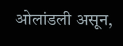ओलांडली असून,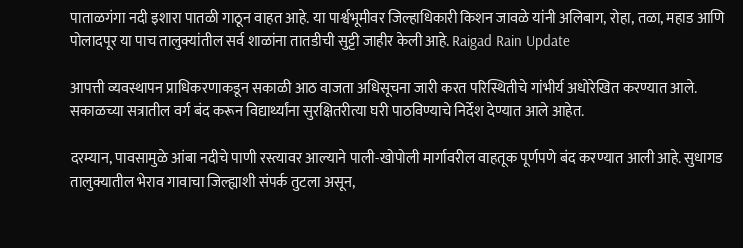पाताळगंगा नदी इशारा पातळी गाठून वाहत आहे. या पार्श्वभूमीवर जिल्हाधिकारी किशन जावळे यांनी अलिबाग, रोहा, तळा, महाड आणि पोलादपूर या पाच तालुक्यांतील सर्व शाळांना तातडीची सुट्टी जाहीर केली आहे. Raigad Rain Update

आपत्ती व्यवस्थापन प्राधिकरणाकडून सकाळी आठ वाजता अधिसूचना जारी करत परिस्थितीचे गांभीर्य अधोरेखित करण्यात आले. सकाळच्या सत्रातील वर्ग बंद करून विद्यार्थ्यांना सुरक्षितरीत्या घरी पाठविण्याचे निर्देश देण्यात आले आहेत.

दरम्यान, पावसामुळे आंबा नदीचे पाणी रस्त्यावर आल्याने पाली-खोपोली मार्गावरील वाहतूक पूर्णपणे बंद करण्यात आली आहे. सुधागड तालुक्यातील भेराव गावाचा जिल्ह्याशी संपर्क तुटला असून,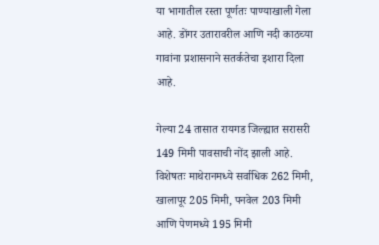या भागातील रस्ता पूर्णतः पाण्याखाली गेला आहे. डोंगर उतारावरील आणि नदी काठच्या गावांना प्रशासनाने सतर्कतेचा इशारा दिला आहे.

गेल्या 24 तासात रायगड जिल्ह्यात सरासरी 149 मिमी पावसाची नोंद झाली आहे. विशेषतः माथेरानमध्ये सर्वाधिक 262 मिमी, खालापूर 205 मिमी, पनवेल 203 मिमी आणि पेणमध्ये 195 मिमी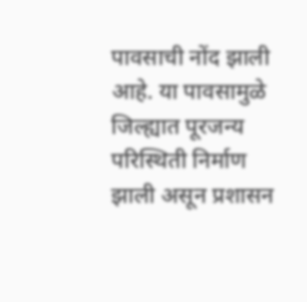पावसाची नोंद झाली आहे. या पावसामुळे जिल्ह्यात पूरजन्य परिस्थिती निर्माण झाली असून प्रशासन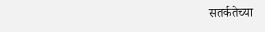सतर्कतेच्या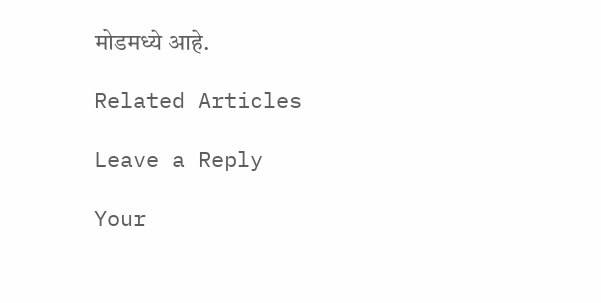मोडमध्ये आहे.

Related Articles

Leave a Reply

Your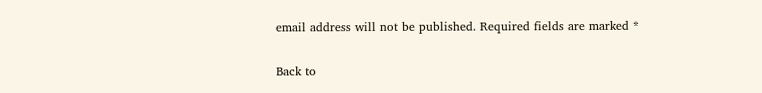email address will not be published. Required fields are marked *

Back to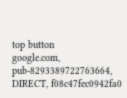top button
google.com, pub-8293389722763664, DIRECT, f08c47fec0942fa0